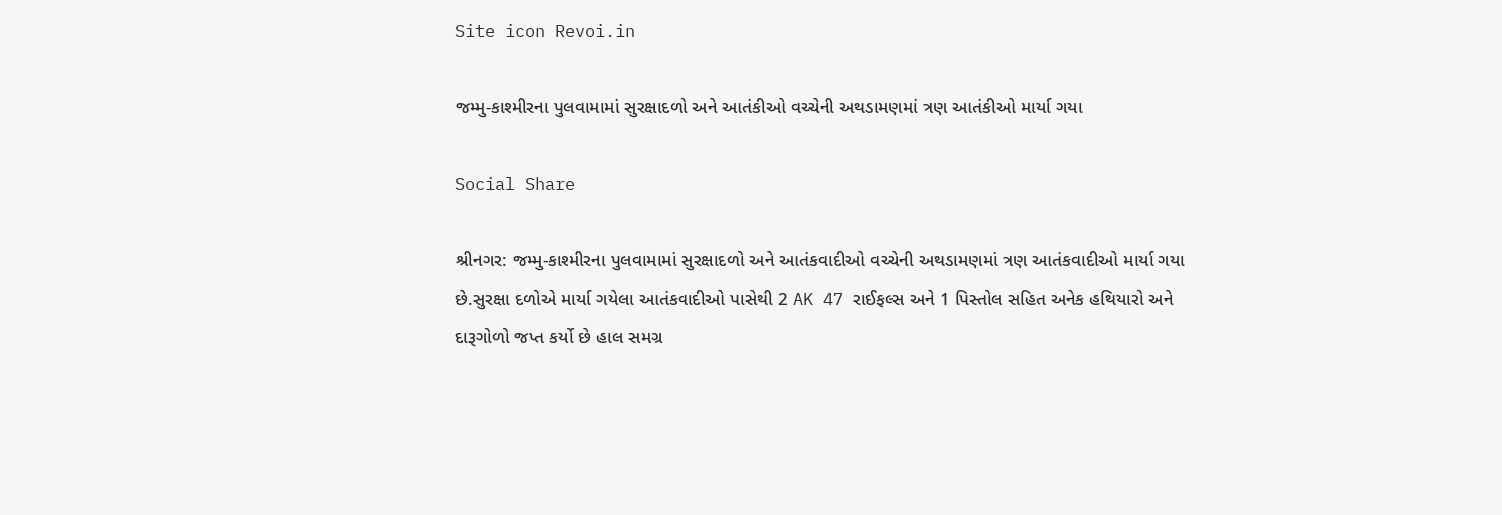Site icon Revoi.in

જમ્મુ-કાશ્મીરના પુલવામામાં સુરક્ષાદળો અને આતંકીઓ વચ્ચેની અથડામણમાં ત્રણ આતંકીઓ માર્યા ગયા

Social Share

શ્રીનગર: જમ્મુ-કાશ્મીરના પુલવામામાં સુરક્ષાદળો અને આતંકવાદીઓ વચ્ચેની અથડામણમાં ત્રણ આતંકવાદીઓ માર્યા ગયા છે.સુરક્ષા દળોએ માર્યા ગયેલા આતંકવાદીઓ પાસેથી 2 AK 47 રાઈફલ્સ અને 1 પિસ્તોલ સહિત અનેક હથિયારો અને દારૂગોળો જપ્ત કર્યો છે હાલ સમગ્ર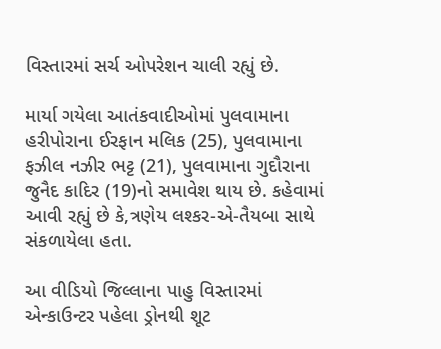વિસ્તારમાં સર્ચ ઓપરેશન ચાલી રહ્યું છે.

માર્યા ગયેલા આતંકવાદીઓમાં પુલવામાના હરીપોરાના ઈરફાન મલિક (25), પુલવામાના ફઝીલ નઝીર ભટ્ટ (21), પુલવામાના ગુદૌરાના જુનૈદ કાદિર (19)નો સમાવેશ થાય છે. કહેવામાં આવી રહ્યું છે કે,ત્રણેય લશ્કર-એ-તૈયબા સાથે સંકળાયેલા હતા.

આ વીડિયો જિલ્લાના પાહુ વિસ્તારમાં એન્કાઉન્ટર પહેલા ડ્રોનથી શૂટ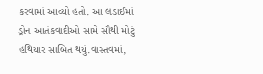કરવામાં આવ્યો હતો. આ લડાઈમાં ડ્રોન આતંકવાદીઓ સામે સૌથી મોટું હથિયાર સાબિત થયું.વાસ્તવમાં,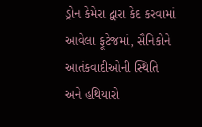ડ્રોન કેમેરા દ્વારા કેદ કરવામાં આવેલા ફૂટેજમાં, સૈનિકોને આતંકવાદીઓની સ્થિતિ અને હથિયારો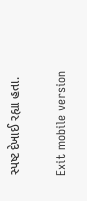સ્પષ્ટ દેખાઈ રહ્યા હતા.

Exit mobile version